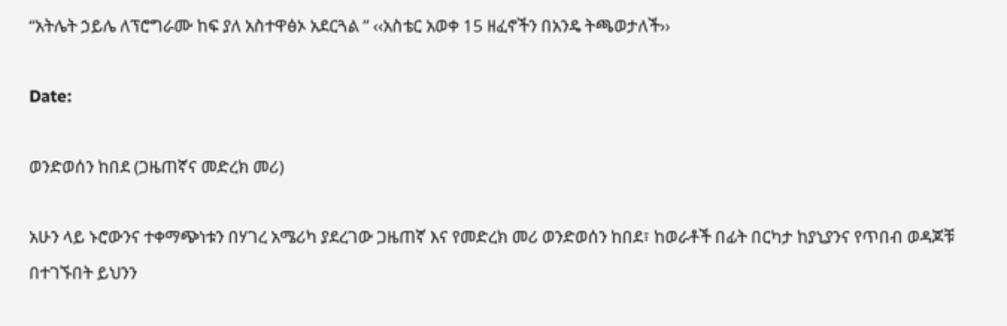“አትሌት ኃይሌ ለፕሮግራሙ ከፍ ያለ አስተዋፅኦ አደርጓል ” ‹‹አስቴር አወቀ 15 ዘፈኖችን በአንዴ ትጫወታለች››

Date:

ወንድወሰን ከበደ (ጋዜጠኛና መድረክ መሪ)

አሁን ላይ ኑሮውንና ተቀማጭነቱን በሃገረ አሜሪካ ያደረገው ጋዜጠኛ እና የመድረክ መሪ ወንድወሰን ከበደ፣ ከወራቶች በፊት በርካታ ከያኒያንና የጥበብ ወዳጆቹ በተገኙበት ይህንን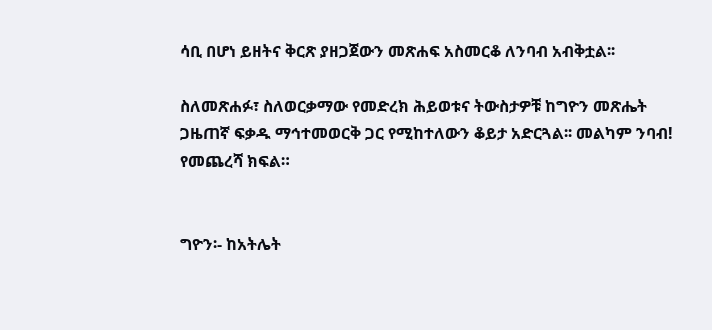ሳቢ በሆነ ይዘትና ቅርጽ ያዘጋጀውን መጽሐፍ አስመርቆ ለንባብ አብቅቷል፡፡

ስለመጽሐፉ፣ ስለወርቃማው የመድረክ ሕይወቱና ትውስታዎቹ ከግዮን መጽሔት ጋዜጠኛ ፍቃዱ ማኅተመወርቅ ጋር የሚከተለውን ቆይታ አድርጓል፡፡ መልካም ንባብ! የመጨረሻ ክፍል።


ግዮን፡- ከአትሌት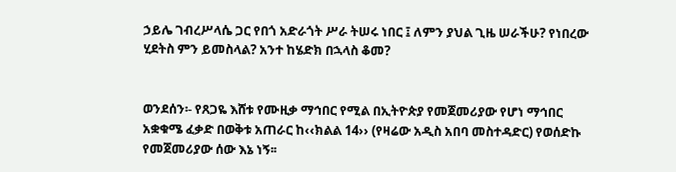ኃይሌ ገብረሥላሴ ጋር የበጎ አድራጎት ሥራ ትሠሩ ነበር ፤ ለምን ያህል ጊዜ ሠራችሁ? የነበረው ሂደትስ ምን ይመስላል? አንተ ከሄድክ በኋላስ ቆመ?


ወንደሰን፡- የጸጋዬ እሸቱ የሙዚቃ ማኅበር የሚል በኢትዮጵያ የመጀመሪያው የሆነ ማኅበር አቋቁሜ ፈቃድ በወቅቱ አጠራር ከ‹‹ክልል 14›› (የዛሬው አዲስ አበባ መስተዳድር) የወሰድኩ የመጀመሪያው ሰው እኔ ነኝ፡፡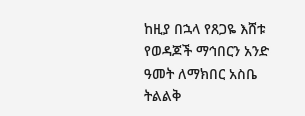ከዚያ በኋላ የጸጋዬ እሸቱ የወዳጆች ማኅበርን አንድ ዓመት ለማክበር አስቤ ትልልቅ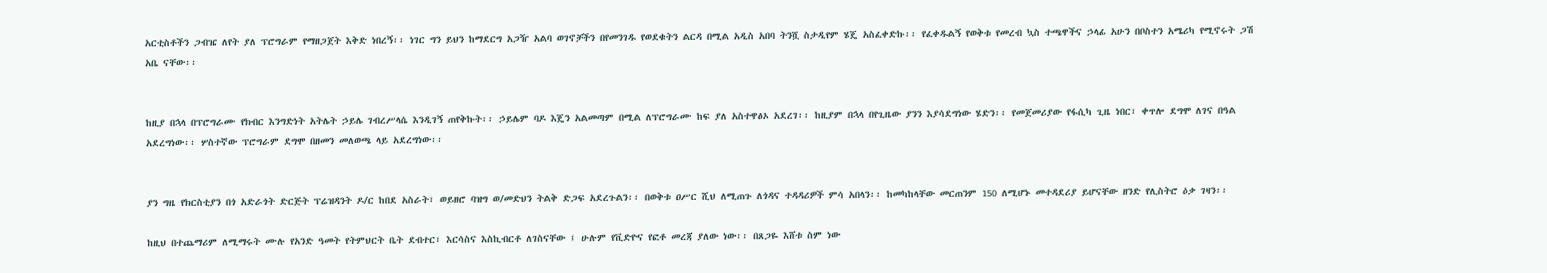አርቲስቶችን ጋብዤ ለየት ያለ ፕሮግራም የማዘጋጀት እቅድ ነበረኝ፡፡ ነገር ግን ይህን ከማደርግ አጋዥ አልባ ወገኖቻችን በየመንገዱ የወደቁትን ልርዳ በሚል አዲስ አበባ ትንሿ ስታዲየም ሄጄ አስፈቀድኩ፡፡ የፈቀዱልኝ የወቅቱ የመረብ ኳስ ተጫዋችና ኃላፊ አሁን በቦስተን አሜሪካ የሚኖሩት ጋሽ አቤ ናቸው፡፡


ከዚያ በኋላ በፕሮግራሙ የክብር እንግድነት አትሌት ኃይሌ ገብረሥላሴ እንዲገኝ ጠየቅኩት፡፡ ኃይሌም ባዶ እጄን አልመጣም በሚል ለፕሮግራሙ ከፍ ያለ አስተዋፅኦ አደረገ፡፡ ከዚያም በኋላ በየጊዜው ያንን እያሳደግነው ሄድን፡፡ የመጀመሪያው የፋሲካ ጊዜ ነበር፣ ቀጥሎ ደግሞ ለገና በዓል አደረግነው፡፡ ሦስተኛው ፕሮግራም ደግሞ በዘመን መለወጫ ላይ አደረግነው፡፡


ያን ግዜ የክርስቲያን በጎ አድራጎት ድርጅት ፕሬዝዳንት ዶ/ር ከበደ አስራት፣ ወይዘሮ ባዝግ ወ/መድህን ትልቅ ድጋፍ አደረጉልን፡፡ በወቅቱ ዐሥር ሺህ ለሚጠጉ ለጎዳና ተዳዳሪዎች ምሳ አበላን፡፡ ከመካከላቸው መርጠንም 150 ለሚሆኑ መተዳደሪያ ይሆናቸው ዘንድ የሊስትሮ ዕቃ ገዛን፡፡

ከዚህ በተጨማሪም ለሚማሩት ሙሉ የአንድ ዓመት የትምህርት ቤት ደብተር፣ እርሳስና እስኪብርቶ ለገስናቸው ፤ ሁሉም የቪድዮና የፎቶ መረጃ ያለው ነው፡፡ በጸጋዬ እሸቱ ስም ነው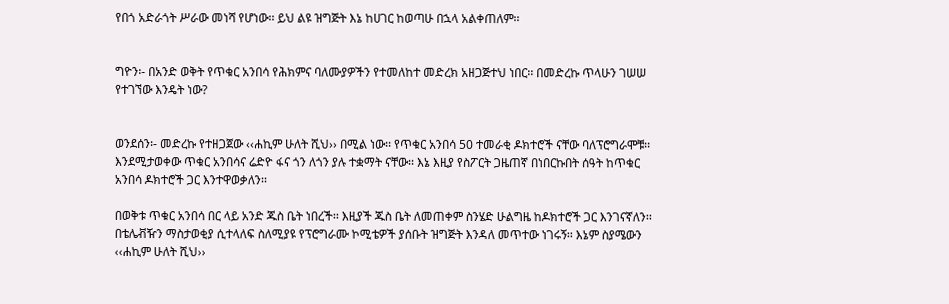የበጎ አድራጎት ሥራው መነሻ የሆነው፡፡ ይህ ልዩ ዝግጅት እኔ ከሀገር ከወጣሁ በኋላ አልቀጠለም፡፡


ግዮን፡- በአንድ ወቅት የጥቁር አንበሳ የሕክምና ባለሙያዎችን የተመለከተ መድረክ አዘጋጅተህ ነበር፡፡ በመድረኩ ጥላሁን ገሠሠ የተገኘው እንዴት ነው?


ወንደሰን፡- መድረኩ የተዘጋጀው ‹‹ሐኪም ሁለት ሺህ›› በሚል ነው፡፡ የጥቁር አንበሳ 50 ተመራቂ ዶክተሮች ናቸው ባለፕሮግራሞቹ፡፡ እንደሚታወቀው ጥቁር አንበሳና ሬድዮ ፋና ጎን ለጎን ያሉ ተቋማት ናቸው፡፡ እኔ እዚያ የስፖርት ጋዜጠኛ በነበርኩበት ሰዓት ከጥቁር አንበሳ ዶክተሮች ጋር እንተዋወቃለን፡፡

በወቅቱ ጥቁር አንበሳ በር ላይ አንድ ጁስ ቤት ነበረች፡፡ እዚያች ጁስ ቤት ለመጠቀም ስንሄድ ሁልግዜ ከዶክተሮች ጋር እንገናኛለን፡፡ በቴሌቭዥን ማስታወቂያ ሲተላለፍ ስለሚያዩ የፕሮግራሙ ኮሚቴዎች ያሰቡት ዝግጅት እንዳለ መጥተው ነገሩኝ፡፡ እኔም ስያሜውን ‹‹ሐኪም ሁለት ሺህ››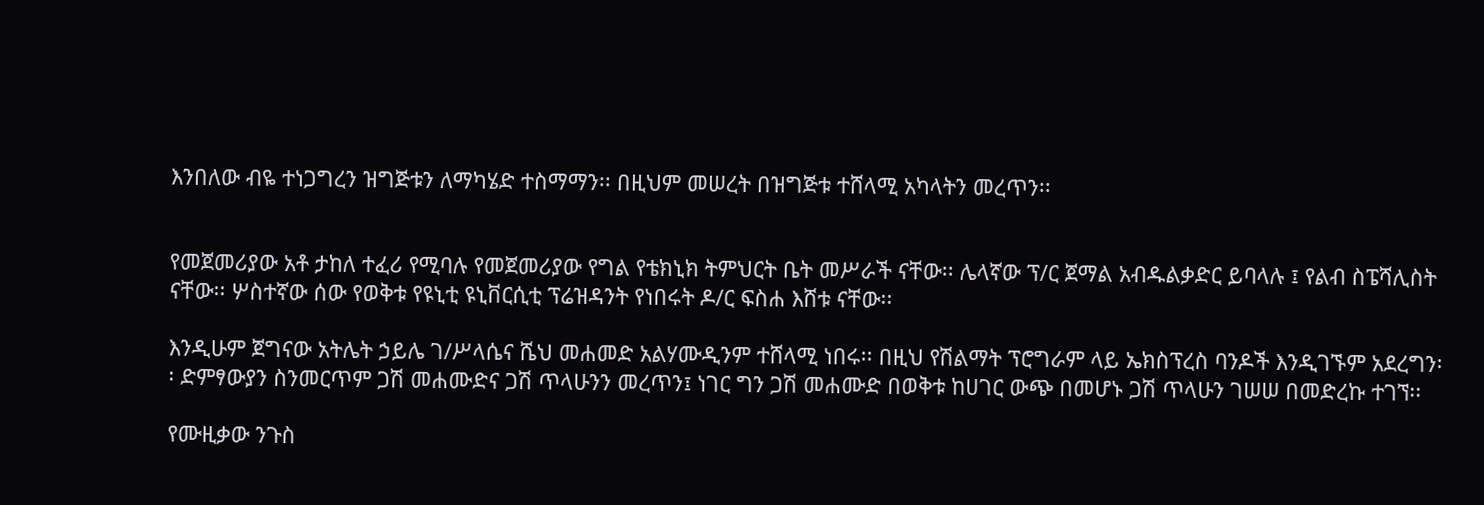እንበለው ብዬ ተነጋግረን ዝግጅቱን ለማካሄድ ተስማማን፡፡ በዚህም መሠረት በዝግጅቱ ተሸላሚ አካላትን መረጥን፡፡


የመጀመሪያው አቶ ታከለ ተፈሪ የሚባሉ የመጀመሪያው የግል የቴክኒክ ትምህርት ቤት መሥራች ናቸው፡፡ ሌላኛው ፕ/ር ጀማል አብዱልቃድር ይባላሉ ፤ የልብ ስፔሻሊስት ናቸው፡፡ ሦስተኛው ሰው የወቅቱ የዩኒቲ ዩኒቨርሲቲ ፕሬዝዳንት የነበሩት ዶ/ር ፍስሐ እሸቱ ናቸው፡፡

እንዲሁም ጀግናው አትሌት ኃይሌ ገ/ሥላሴና ሼህ መሐመድ አልሃሙዲንም ተሸላሚ ነበሩ፡፡ በዚህ የሽልማት ፕሮግራም ላይ ኤክስፕረስ ባንዶች እንዲገኙም አደረግን፡፡ ድምፃውያን ስንመርጥም ጋሽ መሐሙድና ጋሽ ጥላሁንን መረጥን፤ ነገር ግን ጋሽ መሐሙድ በወቅቱ ከሀገር ውጭ በመሆኑ ጋሽ ጥላሁን ገሠሠ በመድረኩ ተገኘ፡፡

የሙዚቃው ንጉስ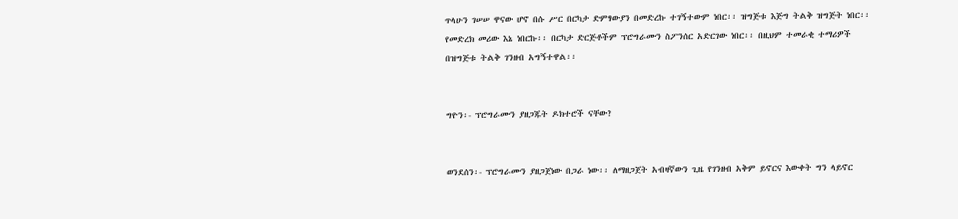ጥላሁን ገሠሠ ዋናው ሆኖ በሱ ሥር በርካታ ድምፃውያን በመድረኩ ተገኝተውም ነበር፡፡ ዝግጅቱ እጅግ ትልቅ ዝግጅት ነበር፡፡ የመድረክ መሪው እኔ ነበርኩ፡፡ በርካታ ድርጅቶችም ፕሮግራሙን ስፖንሰር አድርገው ነበር፡፡ በዚህም ተመራቂ ተማሪዎች በዝግጅቱ ትልቅ ገንዘብ አግኝተዋል፡፡


ግዮን፡- ፕሮግራሙን ያዘጋጁት ዶክተሮች ናቸው?


ወንደሰን፡- ፕሮግራሙን ያዘጋጀነው በጋራ ነው፡፡ ለማዘጋጀት አብዛኛውን ጊዜ የገንዘብ አቅም ይኖርና እውቀት ግን ላይኖር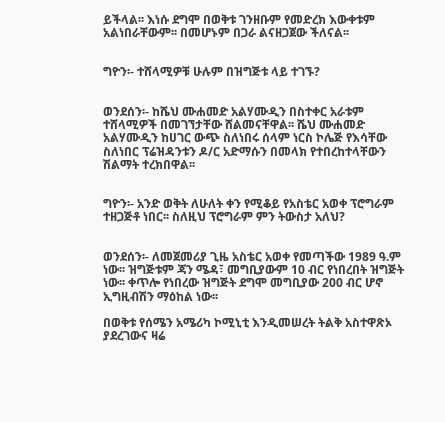ይችላል፡፡ እነሱ ደግሞ በወቅቱ ገንዘቡም የመድረክ እውቀቱም አልነበራቸውም፡፡ በመሆኑም በጋራ ልናዘጋጀው ችለናል፡፡


ግዮን፡- ተሸላሚዎቹ ሁሉም በዝግጅቱ ላይ ተገኙ?


ወንደሰን፡- ከሼህ ሙሐመድ አልሃሙዲን በስተቀር አራቱም ተሸላሚዎች በመገኘታቸው ሸልመናቸዋል፡፡ ሼህ ሙሐመድ አልሃሙዲን ከሀገር ውጭ ስለነበሩ ሰላም ነርስ ኮሌጅ የእሳቸው ስለነበር ፕሬዝዳንቱን ዶ/ር አድማሱን በመላክ የተበረከተላቸውን ሽልማት ተረክበዋል፡፡


ግዮን፡- አንድ ወቅት ለሁለት ቀን የሚቆይ የአስቴር አወቀ ፕሮግራም ተዘጋጅቶ ነበር፡፡ ስለዚህ ፕሮግራም ምን ትውስታ አለህ?


ወንደሰን፡- ለመጀመሪያ ጊዜ አስቴር አወቀ የመጣችው 1989 ዓ.ም ነው፡፡ ዝግጅቱም ጃን ሜዳ፣ መግቢያውም 10 ብር የነበረበት ዝግጅት ነው፡፡ ቀጥሎ የነበረው ዝግጅት ደግሞ መግቢያው 200 ብር ሆኖ ኢግዚብሽን ማዕከል ነው፡፡

በወቅቱ የሰሜን አሜሪካ ኮሚኒቲ እንዲመሠረት ትልቅ አስተዋጽኦ ያደረገውና ዛሬ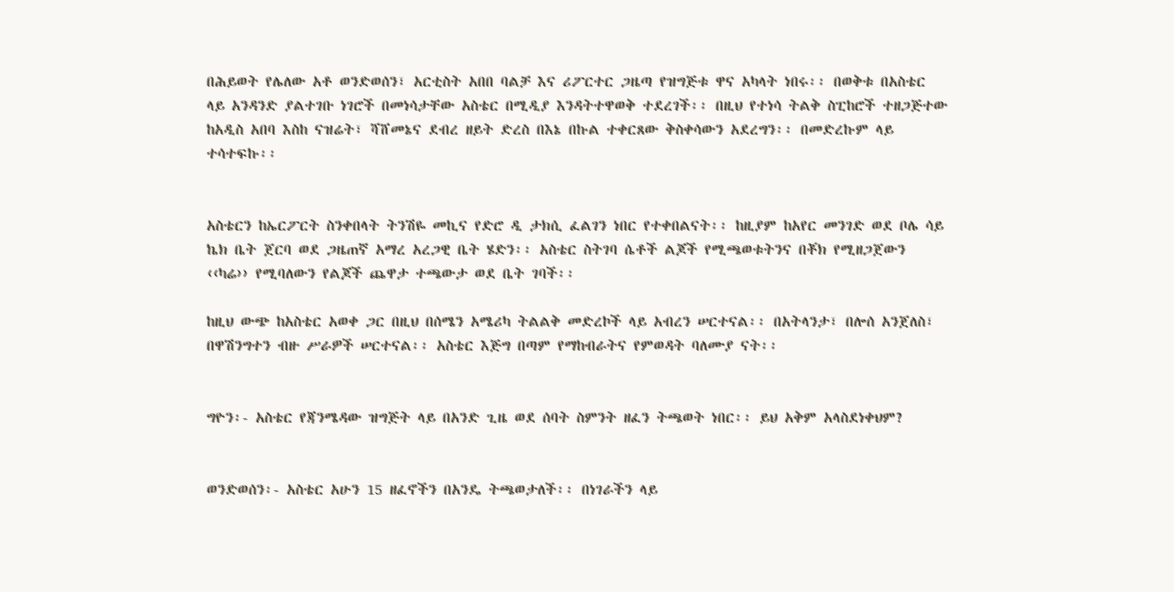በሕይወት የሌለው አቶ ወንድወሰን፣ አርቲስት አበበ ባልቻ እና ሪፖርተር ጋዜጣ የዝግጅቱ ዋና አካላት ነበሩ፡፡ በወቅቱ በአስቴር ላይ አንዳንድ ያልተገቡ ነገሮች በመነሳታቸው አስቴር በሚዲያ እንዳትተዋወቅ ተደረገች፡፡ በዚህ የተነሳ ትልቅ ስፒከሮች ተዘጋጅተው ከአዲስ አበባ እስከ ናዝሬት፣ ሻሸመኔና ደብረ ዘይት ድረስ በእኔ በኩል ተቀርጸው ቅስቀሳውን አደረግን፡፡ በመድረኩም ላይ ተሳተፍኩ፡፡


አስቴርን ከኤርፖርት ስንቀበላት ትንሽዬ መኪና የድሮ ዲ ታክሲ ፈልገን ነበር የተቀበልናት፡፡ ከዚያም ከአየር መንገድ ወደ ቦሌ ሳይ ኬክ ቤት ጀርባ ወደ ጋዜጠኛ አማረ አረጋዊ ቤት ሄድን፡፡ አስቴር ስትገባ ሴቶች ልጆች የሚጫወቱትንና በቾክ የሚዘጋጀውን ‹‹ካሬ›› የሚባለውን የልጆች ጨዋታ ተጫውታ ወደ ቤት ገባች፡፡

ከዚህ ውጭ ከአስቴር አወቀ ጋር በዚህ በሰሜን አሜሪካ ትልልቅ መድረኮች ላይ አብረን ሠርተናል፡፡ በአትላንታ፣ በሎሰ አንጀለስ፣ በዋሽንግተን ብዙ ሥራዎች ሠርተናል፡፡ አስቴር እጅግ በጣም የማከብራትና የምወዳት ባለሙያ ናት፡፡


ግዮን፡- አስቴር የጃንሜዳው ዝግጅት ላይ በአንድ ጊዜ ወደ ሰባት ስምንት ዘፈን ትጫወት ነበር፡፡ ይህ አቅም አላስደነቀህም?


ወንድወሰን፡- አስቴር አሁን 15 ዘፈኖችን በአንዴ ትጫወታለች፡፡ በነገራችን ላይ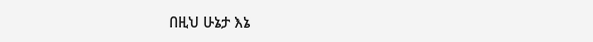በዚህ ሁኔታ እኔ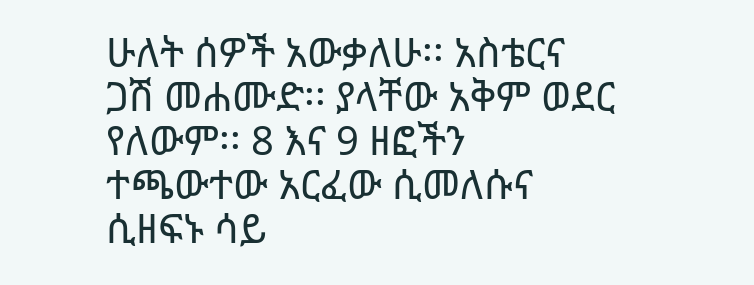ሁለት ሰዎች አውቃለሁ፡፡ አስቴርና ጋሽ መሐሙድ፡፡ ያላቸው አቅም ወደር የለውም፡፡ 8 እና 9 ዘፎችን ተጫውተው አርፈው ሲመለሱና ሲዘፍኑ ሳይ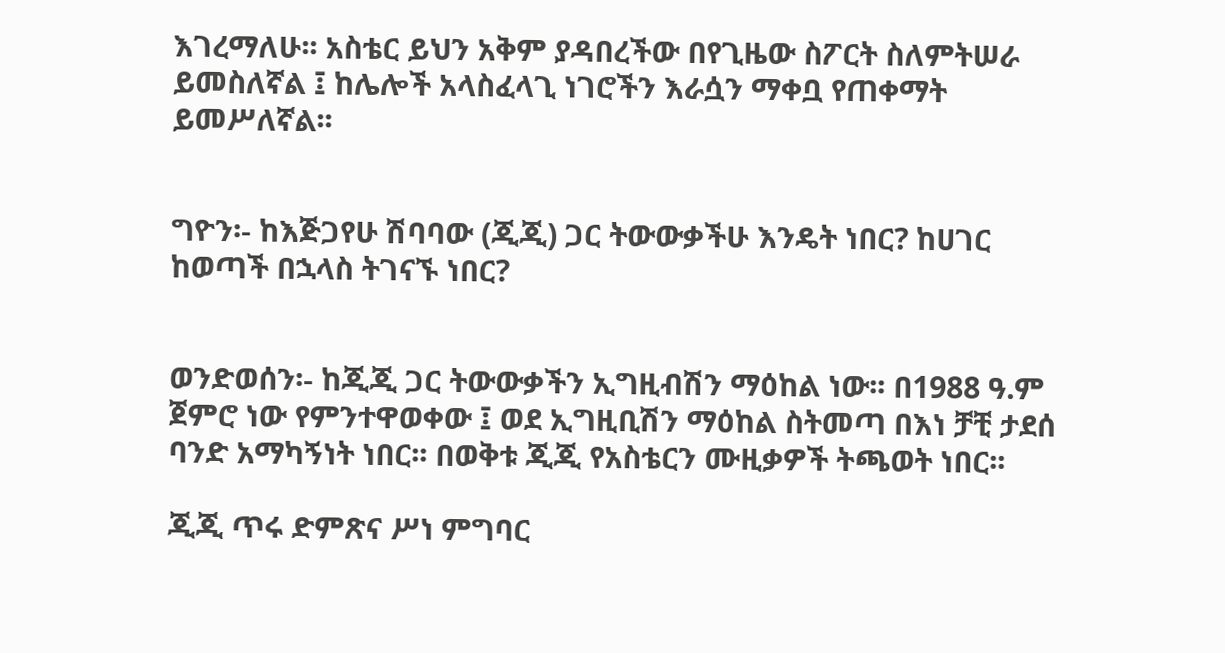እገረማለሁ፡፡ አስቴር ይህን አቅም ያዳበረችው በየጊዜው ስፖርት ስለምትሠራ ይመስለኛል ፤ ከሌሎች አላስፈላጊ ነገሮችን እራሷን ማቀቧ የጠቀማት ይመሥለኛል፡፡


ግዮን፡- ከእጅጋየሁ ሽባባው (ጂጂ) ጋር ትውውቃችሁ እንዴት ነበር? ከሀገር ከወጣች በኋላስ ትገናኙ ነበር?


ወንድወሰን፡- ከጂጂ ጋር ትውውቃችን ኢግዚብሽን ማዕከል ነው፡፡ በ1988 ዓ.ም ጀምሮ ነው የምንተዋወቀው ፤ ወደ ኢግዚቢሽን ማዕከል ስትመጣ በእነ ቻቺ ታደሰ ባንድ አማካኝነት ነበር፡፡ በወቅቱ ጂጂ የአስቴርን ሙዚቃዎች ትጫወት ነበር፡፡

ጂጂ ጥሩ ድምጽና ሥነ ምግባር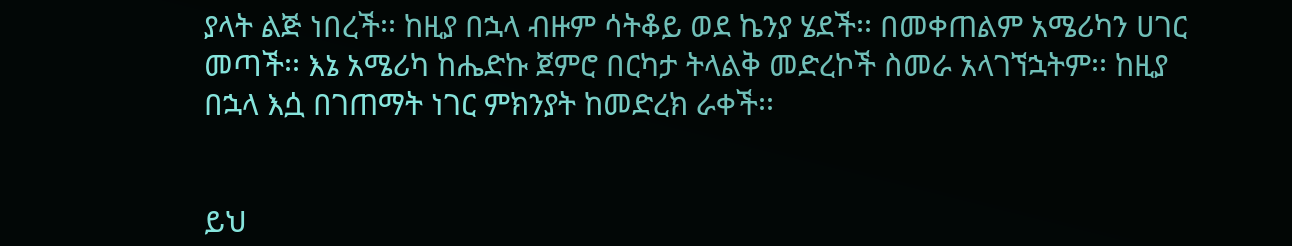ያላት ልጅ ነበረች፡፡ ከዚያ በኋላ ብዙም ሳትቆይ ወደ ኬንያ ሄደች፡፡ በመቀጠልም አሜሪካን ሀገር መጣች፡፡ እኔ አሜሪካ ከሔድኩ ጀምሮ በርካታ ትላልቅ መድረኮች ስመራ አላገኘኋትም፡፡ ከዚያ በኋላ እሷ በገጠማት ነገር ምክንያት ከመድረክ ራቀች፡፡


ይህ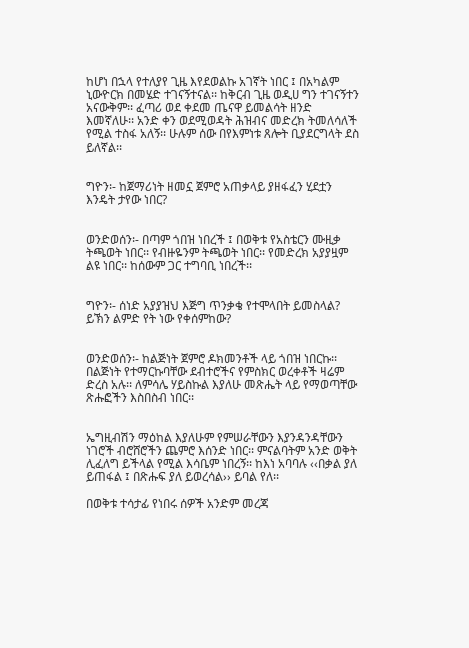ከሆነ በኋላ የተለያየ ጊዜ እየደወልኩ አገኛት ነበር ፤ በአካልም ኒውዮርክ በመሄድ ተገናኝተናል፡፡ ከቅርብ ጊዜ ወዲሀ ግን ተገናኝተን አናውቅም፡፡ ፈጣሪ ወደ ቀደመ ጤናዋ ይመልሳት ዘንድ እመኛለሁ፡፡ አንድ ቀን ወደሚወዳት ሕዝብና መድረክ ትመለሳለች የሚል ተስፋ አለኝ፡፡ ሁሉም ሰው በየእምነቱ ጸሎት ቢያደርግላት ደስ ይለኛል፡፡


ግዮን፡- ከጀማሪነት ዘመኗ ጀምሮ አጠቃላይ ያዘፋፈን ሂደቷን እንዴት ታየው ነበር?


ወንድወሰን፡- በጣም ጎበዝ ነበረች ፤ በወቅቱ የአስቴርን ሙዚቃ ትጫወት ነበር፡፡ የብዙዬንም ትጫወት ነበር፡፡ የመድረክ አያያዟም ልዩ ነበር፡፡ ከሰውም ጋር ተግባቢ ነበረች፡፡


ግዮን፡- ሰነድ አያያዝህ እጅግ ጥንቃቄ የተሞላበት ይመስላል? ይኽን ልምድ የት ነው የቀሰምከው?


ወንድወሰን፡- ከልጅነት ጀምሮ ዶክመንቶች ላይ ጎበዝ ነበርኩ፡፡ በልጅነት የተማርኩባቸው ደብተሮችና የምስክር ወረቀቶች ዛሬም ድረስ አሉ፡፡ ለምሳሌ ሃይስኩል እያለሁ መጽሔት ላይ የማወጣቸው ጽሑፎችን እስበስብ ነበር፡፡


ኤግዚብሽን ማዕከል እያለሁም የምሠራቸውን እያንዳንዳቸውን ነገሮች ብሮሸሮችን ጨምሮ እሰንድ ነበር፡፡ ምናልባትም አንድ ወቅት ሊፈለግ ይችላል የሚል እሳቤም ነበረኝ፡፡ ከእነ አባባሉ ‹‹በቃል ያለ ይጠፋል ፤ በጽሑፍ ያለ ይወረሳል›› ይባል የለ፡፡

በወቅቱ ተሳታፊ የነበሩ ሰዎች አንድም መረጃ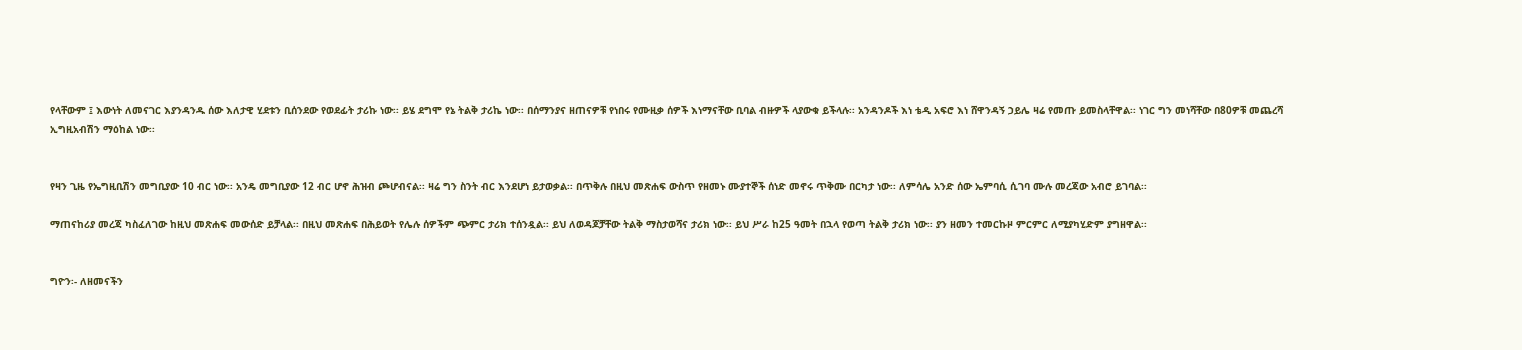የላቸውም ፤ እውነት ለመናገር እያንዳንዱ ሰው እለታዊ ሂደቱን ቢሰንደው የወደፊት ታሪኩ ነው፡፡ ይሄ ደግሞ የኔ ትልቅ ታሪኬ ነው፡፡ በሰማንያና ዘጠናዎቹ የነበሩ የሙዚቃ ሰዎች እነማናቸው ቢባል ብዙዎች ላያውቁ ይችላሉ፡፡ አንዳንዶች እነ ቴዲ አፍሮ እነ ሸዋንዳኝ ኃይሌ ዛሬ የመጡ ይመስላቸዋል፡፡ ነገር ግን መነሻቸው በ80ዎቹ መጨረሻ ኢግዚአብሽን ማዕከል ነው፡፡


የዛን ጊዜ የኤግዚቢሽን መግቢያው 10 ብር ነው፡፡ አንዴ መግቢያው 12 ብር ሆኖ ሕዝብ ጮሆብናል፡፡ ዛሬ ግን ስንት ብር እንደሆነ ይታወቃል፡፡ በጥቅሉ በዚህ መጽሐፍ ውስጥ የዘመኑ ሙያተኞች ሰነድ መኖሩ ጥቅሙ በርካታ ነው፡፡ ለምሳሌ አንድ ሰው ኤምባሲ ሲገባ ሙሉ መረጃው አብሮ ይገባል፡፡

ማጠናከሪያ መረጃ ካስፈለገው ከዚህ መጽሐፍ መውሰድ ይቻላል፡፡ በዚህ መጽሐፍ በሕይወት የሌሉ ሰዎችም ጭምር ታሪክ ተሰንዷል፡፡ ይህ ለወዳጆቻቸው ትልቅ ማስታወሻና ታሪክ ነው፡፡ ይህ ሥራ ከ25 ዓመት በኋላ የወጣ ትልቅ ታሪክ ነው፡፡ ያን ዘመን ተመርኩዞ ምርምር ለሚያካሂድም ያግዘዋል፡፡


ግዮን፡- ለዘመናችን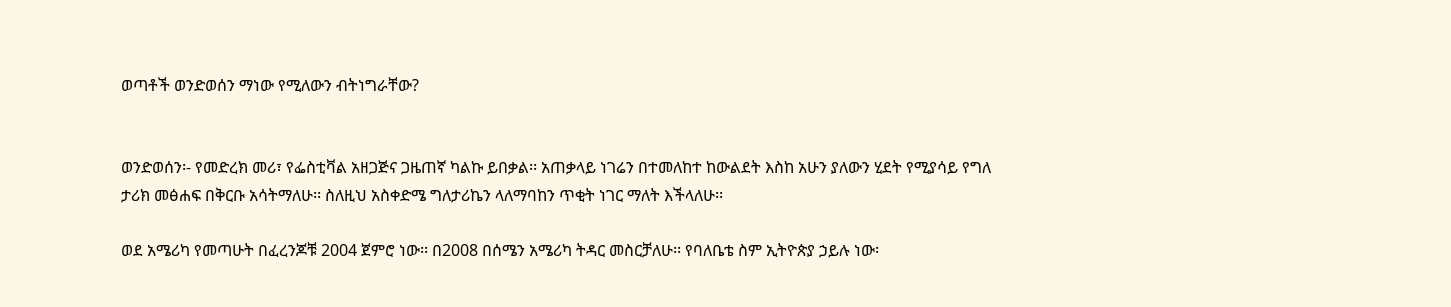ወጣቶች ወንድወሰን ማነው የሚለውን ብትነግራቸው?


ወንድወሰን፡- የመድረክ መሪ፣ የፌስቲቫል አዘጋጅና ጋዜጠኛ ካልኩ ይበቃል፡፡ አጠቃላይ ነገሬን በተመለከተ ከውልደት እስከ አሁን ያለውን ሂደት የሚያሳይ የግለ ታሪክ መፅሐፍ በቅርቡ አሳትማለሁ፡፡ ስለዚህ አስቀድሜ ግለታሪኬን ላለማባከን ጥቂት ነገር ማለት እችላለሁ፡፡

ወደ አሜሪካ የመጣሁት በፈረንጆቹ 2004 ጀምሮ ነው፡፡ በ2008 በሰሜን አሜሪካ ትዳር መስርቻለሁ፡፡ የባለቤቴ ስም ኢትዮጵያ ኃይሉ ነው፡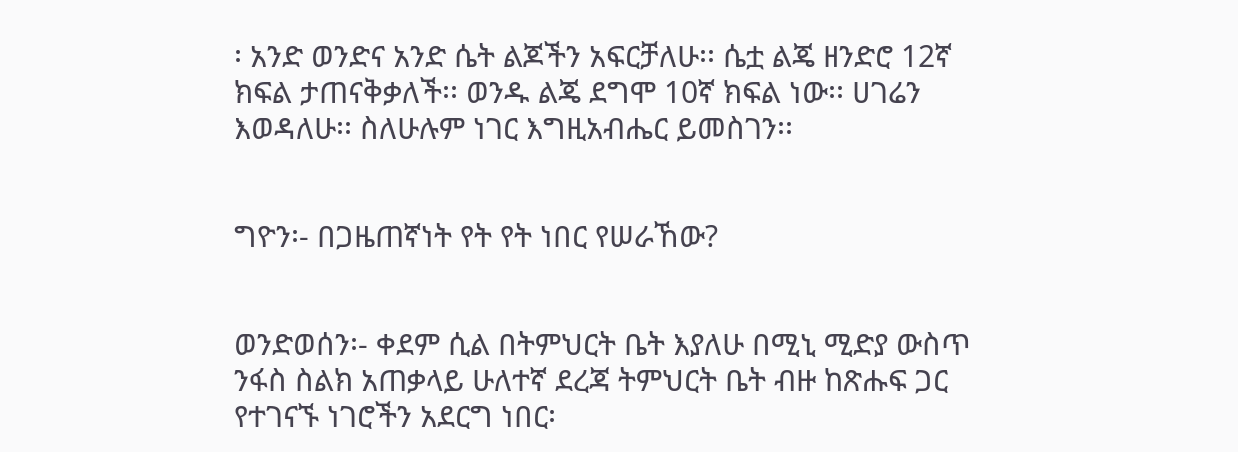፡ አንድ ወንድና አንድ ሴት ልጆችን አፍርቻለሁ፡፡ ሴቷ ልጄ ዘንድሮ 12ኛ ክፍል ታጠናቅቃለች፡፡ ወንዱ ልጄ ደግሞ 10ኛ ክፍል ነው፡፡ ሀገሬን እወዳለሁ፡፡ ስለሁሉም ነገር እግዚአብሔር ይመስገን፡፡


ግዮን፡- በጋዜጠኛነት የት የት ነበር የሠራኸው?


ወንድወሰን፡- ቀደም ሲል በትምህርት ቤት እያለሁ በሚኒ ሚድያ ውስጥ ንፋስ ስልክ አጠቃላይ ሁለተኛ ደረጃ ትምህርት ቤት ብዙ ከጽሑፍ ጋር የተገናኙ ነገሮችን አደርግ ነበር፡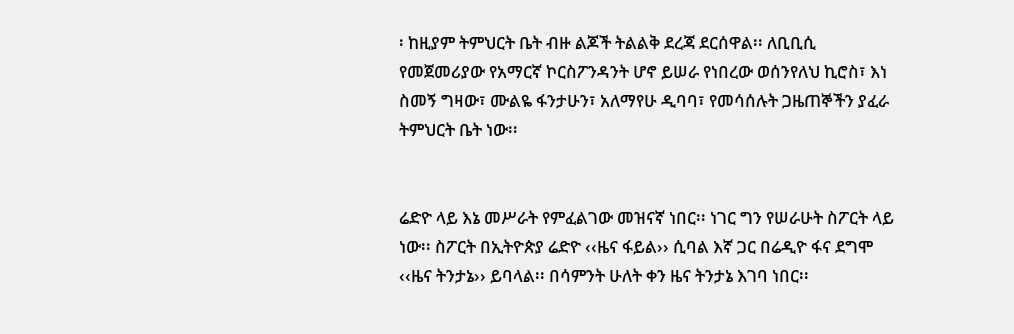፡ ከዚያም ትምህርት ቤት ብዙ ልጆች ትልልቅ ደረጃ ደርሰዋል፡፡ ለቢቢሲ የመጀመሪያው የአማርኛ ኮርስፖንዳንት ሆኖ ይሠራ የነበረው ወሰንየለህ ኪሮስ፣ እነ ስመኝ ግዛው፣ ሙልዬ ፋንታሁን፣ አለማየሁ ዲባባ፣ የመሳሰሉት ጋዜጠኞችን ያፈራ ትምህርት ቤት ነው፡፡


ሬድዮ ላይ እኔ መሥራት የምፈልገው መዝናኛ ነበር፡፡ ነገር ግን የሠራሁት ስፖርት ላይ ነው፡፡ ስፖርት በኢትዮጵያ ሬድዮ ‹‹ዜና ፋይል›› ሲባል እኛ ጋር በሬዲዮ ፋና ደግሞ ‹‹ዜና ትንታኔ›› ይባላል፡፡ በሳምንት ሁለት ቀን ዜና ትንታኔ እገባ ነበር፡፡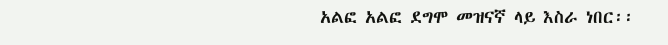አልፎ አልፎ ደግሞ መዝናኛ ላይ እስራ ነበር፡፡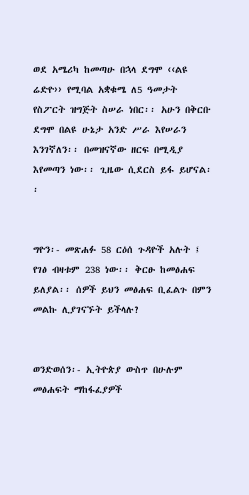ወደ አሜሪካ ከመጣሁ በኋላ ደግሞ ‹‹ልዩ ሬድዮ›› የሚባል አቋቁሜ ለ5 ዓመታት የስፖርት ዝግጅት ስሠራ ነበር፡፡ አሁን በቅርቡ ደግሞ በልዩ ሁኔታ አንድ ሥራ እየሠራን እንገኛለን፡፡ በመዝናኛው ዘርፍ በሚዲያ እየመጣን ነው፡፡ ጊዜው ሲደርስ ይፋ ይሆናል፡፡


ግዮን፡- መጽሐፉ 58 ርዕሰ ጉዳዮች አሉት ፤ የገፅ ብዛቱም 238 ነው፡፡ ቅርፁ ከመፅሐፍ ይለያል፡፡ ሰዎች ይህን መፅሐፍ ቢፈልጉ በምን መልኩ ሊያገናኙት ይችላሉ?


ወንድወሰን፡- ኢትዮጵያ ውስጥ በሁሉም መፅሐፍት ማከፋፈያዎች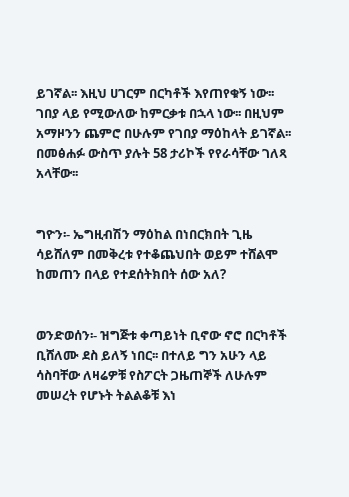ይገኛል፡፡ እዚህ ሀገርም በርካቶች እየጠየቁኝ ነው፡፡ ገበያ ላይ የሚውለው ከምርቃቱ በኋላ ነው፡፡ በዚህም አማዞንን ጨምሮ በሁሉም የገበያ ማዕከላት ይገኛል፡፡ በመፅሐፉ ውስጥ ያሉት 58 ታሪኮች የየራሳቸው ገለጻ አላቸው፡፡


ግዮን፡- ኤግዚብሽን ማዕከል በነበርክበት ጊዜ ሳይሸለም በመቅረቱ የተቆጨህበት ወይም ተሸልሞ ከመጠን በላይ የተደሰትክበት ሰው አለ?


ወንድወሰን፡- ዝግጅቱ ቀጣይነት ቢኖው ኖሮ በርካቶች ቢሸለሙ ደስ ይለኝ ነበር፡፡ በተለይ ግን አሁን ላይ ሳስባቸው ለዛሬዎቹ የስፖርት ጋዜጠኞች ለሁሉም መሠረት የሆኑት ትልልቆቹ እነ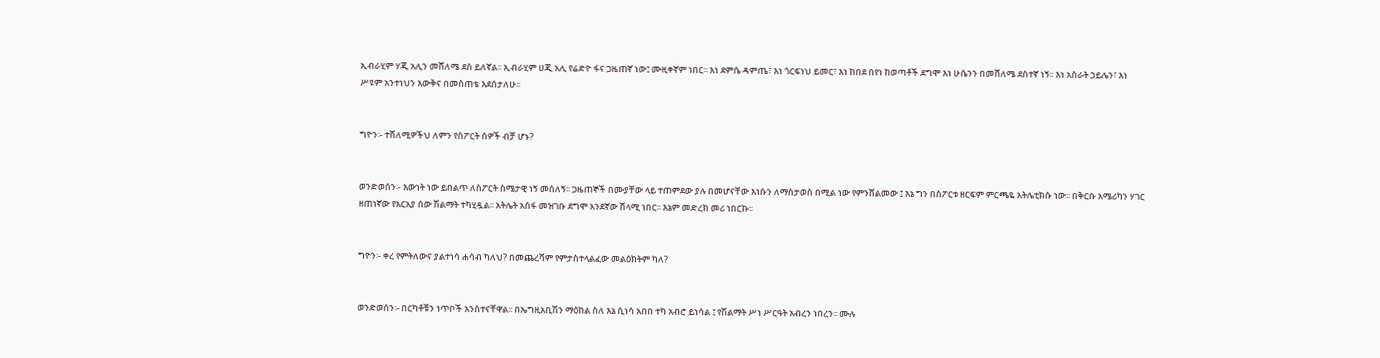ኢብራሂም ሃጂ አሊን መሸለሜ ደስ ይለኛል፡፡ ኢብራሂም ሀጂ አሊ የሬድዮ ፋና ጋዜጠኛ ነው፤ ሙዚቀኛም ነበር፡፡ እነ ደምሴ ዳምጤ፣ እነ ጎርፍነህ ይመር፣ እነ ከበደ በየነ ከወጣቶች ደግሞ እነ ሁሴንን በመሸለሜ ደስተኛ ነኝ፡፡ እነ አስራት ኃይሌን፣ እነ ሥዩም አንተነህን እውቅና በመስጠቴ እደሰታለሁ፡፡


ግዮን፡- ተሸለሚዎችህ ለምን የስፖርት ሰዎች ብቻ ሆኑ?


ወንድወሰን፡- እውነት ነው ይበልጥ ለስፖርት ስሜታዊ ነኝ መሰለኝ፡፡ ጋዜጠኞች በሙያቸው ላይ ተጠምደው ያሉ በመሆናቸው እነሱን ለማስታወስ በሚል ነው የምንሸልመው ፤ እኔ ግን በስፖርቱ ዘርፍም ምርጫዬ አትሌቲክሱ ነው፡፡ በቅርቡ አሜሪካን ሃገር ዘጠነኛው የአርአያ ሰው ሽልማት ተካሂዷል፡፡ አትሌት አሰፋ መዝገቡ ደግሞ አንደኛው ሸላሚ ነበር፡፡ እኔም መድረክ መሪ ነበርኩ፡፡


ግዮን፡- ቀረ የምትለውና ያልተነሳ ሐሳብ ካለህ? በመጨረሻም የምታስተላልፈው መልዕክትም ካለ?


ወንድወሰን፡- በርካቶቹን ነጥቦች አንስተናቸዋል፡፡ በኤግዚአቢሽን ማዕከል ስለ እኔ ሲነሳ አበበ ተካ አብሮ ይነሳል ፤ የሽልማት ሥነ ሥርዓት አብረን ነበረን፡፡ ሙሉ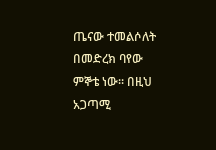ጤናው ተመልሶለት በመድረክ ባየው ምኞቴ ነው፡፡ በዚህ አጋጣሚ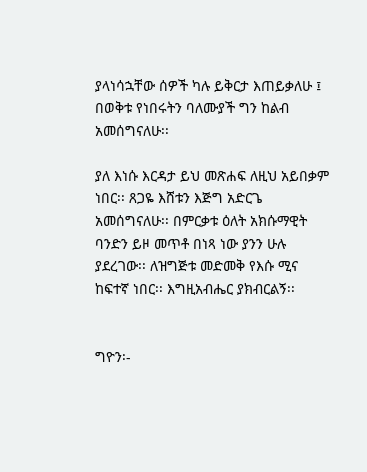ያላነሳኋቸው ሰዎች ካሉ ይቅርታ እጠይቃለሁ ፤ በወቅቱ የነበሩትን ባለሙያች ግን ከልብ አመሰግናለሁ፡፡

ያለ እነሱ እርዳታ ይህ መጽሐፍ ለዚህ አይበቃም ነበር፡፡ ጸጋዬ እሸቱን እጅግ አድርጌ አመሰግናለሁ፡፡ በምርቃቱ ዕለት አክሱማዊት ባንድን ይዞ መጥቶ በነጻ ነው ያንን ሁሉ ያደረገው፡፡ ለዝግጅቱ መድመቅ የእሱ ሚና ከፍተኛ ነበር፡፡ እግዚአብሔር ያክብርልኝ፡፡


ግዮን፡-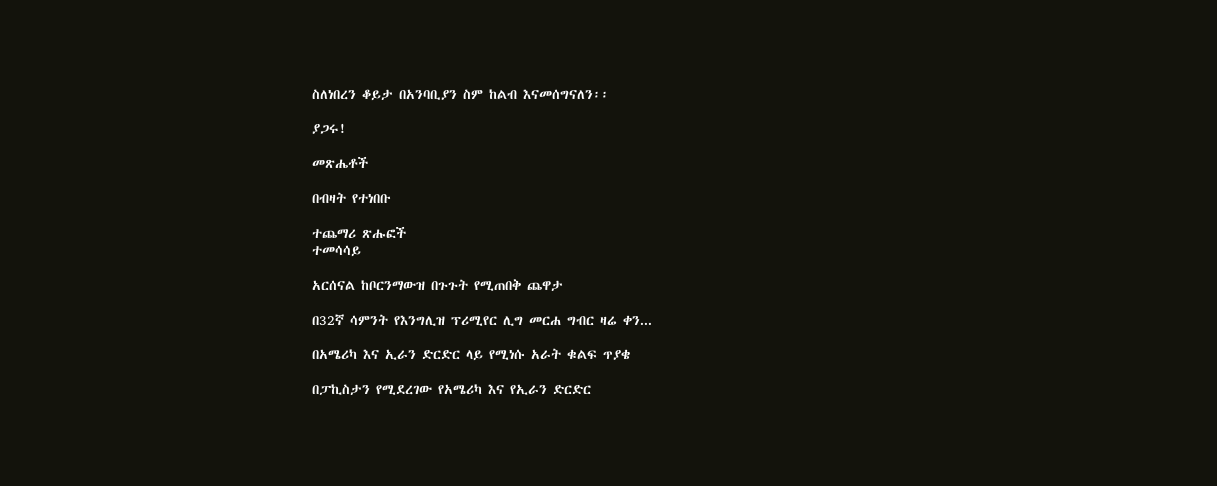ስለነበረን ቆይታ በአንባቢያን ስም ከልብ እናመሰግናለን፡፡

ያጋሩ!

መጽሔቶች

በብዛት የተነበቡ

ተጨማሪ ጽሑፎች
ተመሳሳይ

አርሰናል ከቦርንማውዝ በጉጉት የሚጠበቅ ጨዋታ

በ32ኛ ሳምንት የእንግሊዝ ፕሪሚየር ሊግ መርሐ ግብር ዛሬ ቀን...

በአሜሪካ እና ኢራን ድርድር ላይ የሚነሱ አራት ቁልፍ ጥያቄ

በፓኪስታን የሚደረገው የአሜሪካ እና የኢራን ድርድር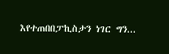እየተጠበበፓኪስታን ነገር ግን...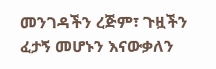መንገዳችን ረጅም፣ ጉዟችን ፈታኝ መሆኑን እናውቃለን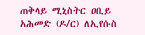ጠቅላይ ሚኒስትር ዐቢይ አሕመድ (ዶ/ር) ለኢየሱስ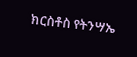ክርስቶስ የትንሣኤ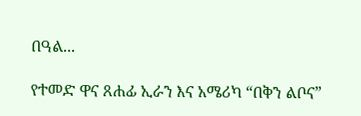በዓል...

የተመድ ዋና ጸሐፊ ኢራን እና አሜሪካ “በቅን ልቦና”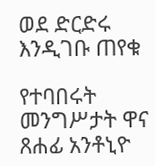ወደ ድርድሩ እንዲገቡ ጠየቁ

የተባበሩት መንግሥታት ዋና ጸሐፊ አንቶኒዮ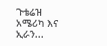ጉቴሬዝ አሜሪካ እና ኢራን...